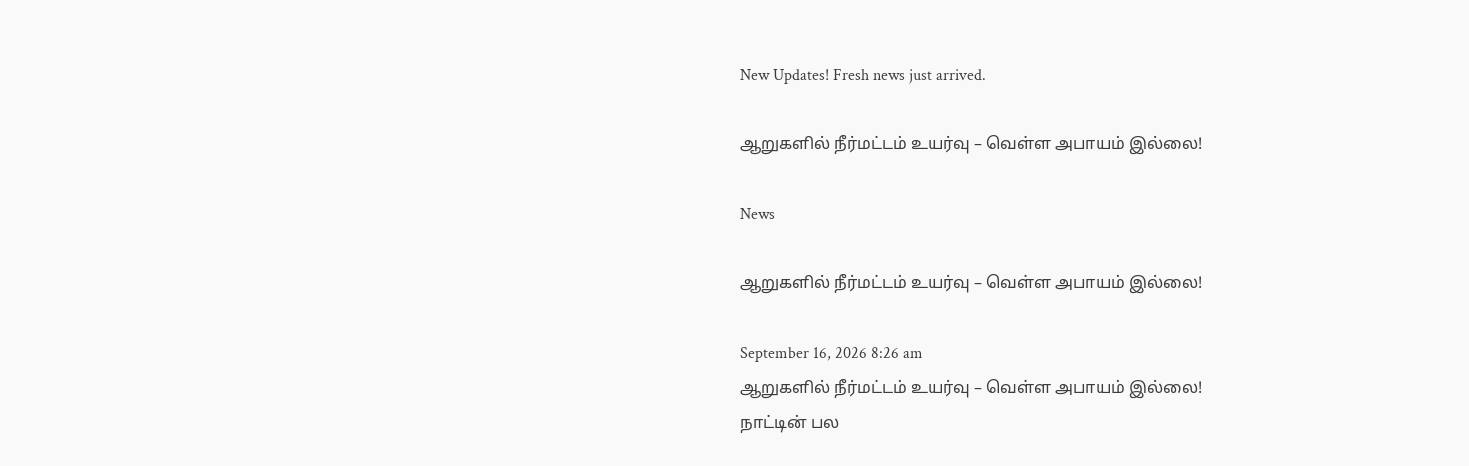New Updates! Fresh news just arrived.

ஆறுகளில் நீர்மட்டம் உயர்வு – வெள்ள அபாயம் இல்லை!

News

ஆறுகளில் நீர்மட்டம் உயர்வு – வெள்ள அபாயம் இல்லை!

September 16, 2026 8:26 am
ஆறுகளில் நீர்மட்டம் உயர்வு – வெள்ள அபாயம் இல்லை!
நாட்டின் பல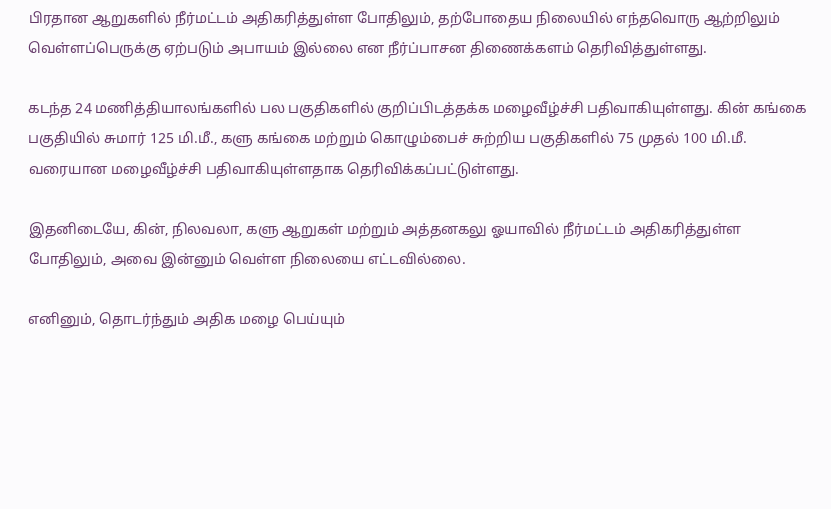பிரதான ஆறுகளில் நீர்மட்டம் அதிகரித்துள்ள போதிலும், தற்போதைய நிலையில் எந்தவொரு ஆற்றிலும் வெள்ளப்பெருக்கு ஏற்படும் அபாயம் இல்லை என நீர்ப்பாசன திணைக்களம் தெரிவித்துள்ளது.

கடந்த 24 மணித்தியாலங்களில் பல பகுதிகளில் குறிப்பிடத்தக்க மழைவீழ்ச்சி பதிவாகியுள்ளது. கின் கங்கை பகுதியில் சுமார் 125 மி.மீ., களு கங்கை மற்றும் கொழும்பைச் சுற்றிய பகுதிகளில் 75 முதல் 100 மி.மீ. வரையான மழைவீழ்ச்சி பதிவாகியுள்ளதாக தெரிவிக்கப்பட்டுள்ளது.

இதனிடையே, கின், நிலவலா, களு ஆறுகள் மற்றும் அத்தனகலு ஓயாவில் நீர்மட்டம் அதிகரித்துள்ள போதிலும், அவை இன்னும் வெள்ள நிலையை எட்டவில்லை.

எனினும், தொடர்ந்தும் அதிக மழை பெய்யும்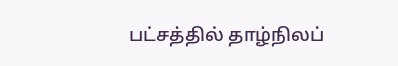பட்சத்தில் தாழ்நிலப்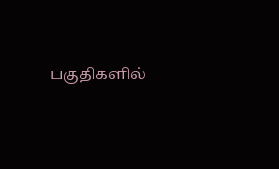பகுதிகளில்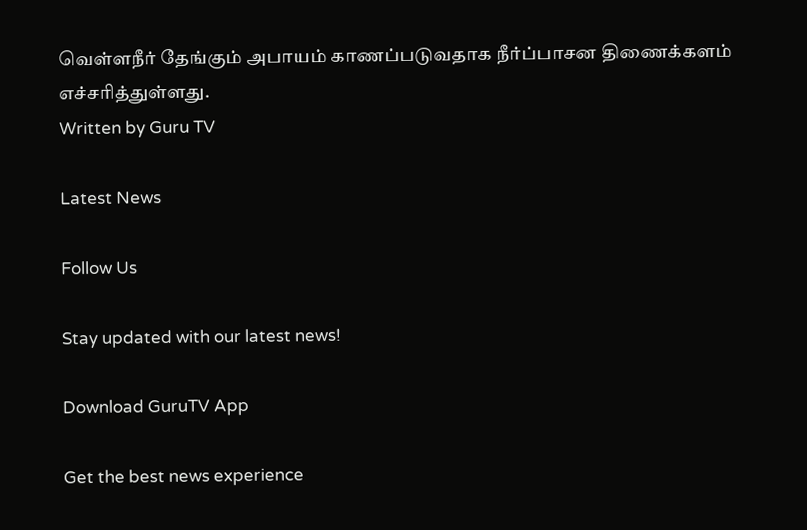வெள்ளநீர் தேங்கும் அபாயம் காணப்படுவதாக நீர்ப்பாசன திணைக்களம் எச்சரித்துள்ளது.
Written by Guru TV

Latest News

Follow Us

Stay updated with our latest news!

Download GuruTV App

Get the best news experience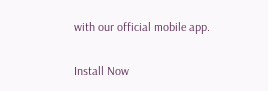with our official mobile app.

Install Now